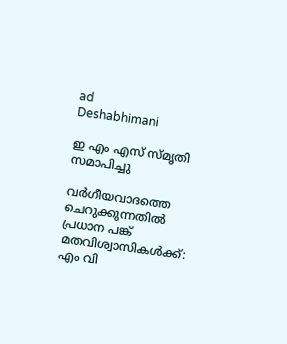ad
Deshabhimani

ഇ എം എസ്‌ സ്‌മൃതി സമാപിച്ചു

വർഗീയവാദത്തെ ചെറുക്കുന്നതിൽ
പ്രധാന പങ്ക്‌ മതവിശ്വാസികൾക്ക്‌:
എം വി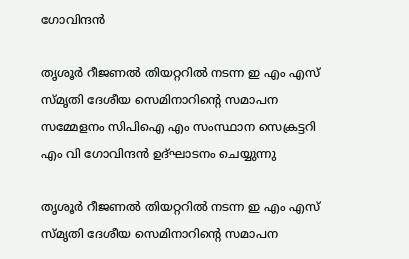ഗോവിന്ദൻ

തൃശൂർ റീജണൽ തിയറ്ററിൽ നടന്ന ഇ എം എസ് സ്മൃതി ദേശീയ സെമിനാറിന്റെ സമാപന സമ്മേളനം സിപിഐ എം സംസ്ഥാന സെക്രട്ടറി എം വി ഗോവിന്ദൻ ഉദ്ഘാടനം ചെയ്യുന്നു

തൃശൂർ റീജണൽ തിയറ്ററിൽ നടന്ന ഇ എം എസ് സ്മൃതി ദേശീയ സെമിനാറിന്റെ സമാപന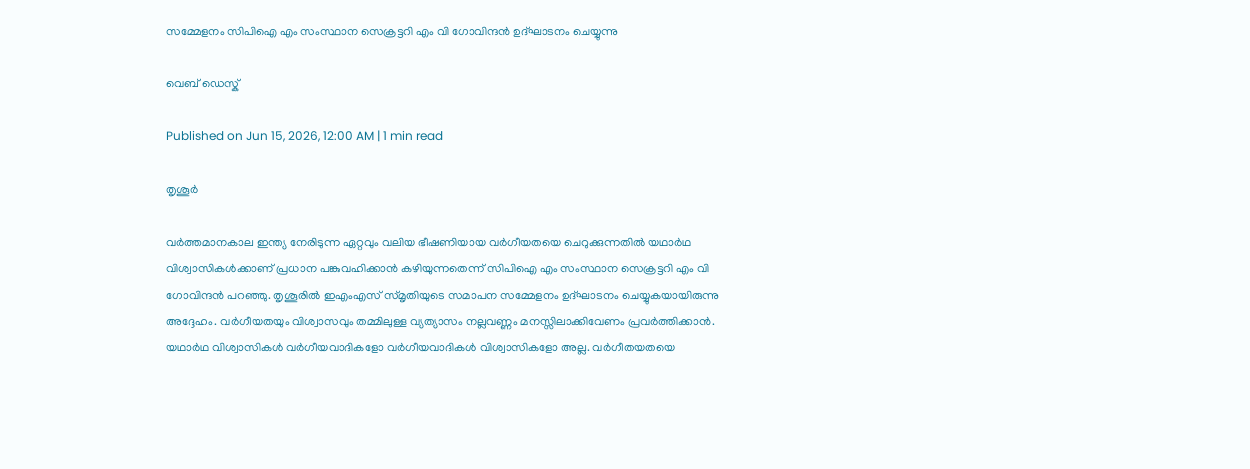സമ്മേളനം സിപിഐ എം സംസ്ഥാന സെക്രട്ടറി എം വി ഗോവിന്ദൻ ഉദ്ഘാടനം ചെയ്യുന്നു

വെബ് ഡെസ്ക്

Published on Jun 15, 2026, 12:00 AM | 1 min read

തൃശൂർ

വർത്തമാനകാല ഇന്ത്യ നേരിടുന്ന ഏറ്റവും വലിയ ഭീഷണിയായ വർഗീയതയെ ചെറുക്കുന്നതിൽ യഥാർഥ വിശ്വാസികൾക്കാണ്‌ പ്രധാന പങ്കുവഹിക്കാൻ കഴിയുന്നതെന്ന്‌ സിപിഐ എം സംസ്ഥാന സെക്രട്ടറി എം വി ഗോവിന്ദൻ പറഞ്ഞു. തൃശൂരിൽ ഇഎംഎസ്‌ സ്‌മൃതിയുടെ സമാപന സമ്മേളനം ഉദ്‌ഘാടനം ചെയ്യുകയായിരുന്നു അദ്ദേഹം. വർഗീയതയും വിശ്വാസവും തമ്മിലുള്ള വ്യത്യാസം നല്ലവണ്ണം മനസ്സിലാക്കിവേണം പ്രവർത്തിക്കാൻ. യഥാർഥ വിശ്വാസികൾ വർഗീയവാദികളോ വർഗീയവാദികൾ വിശ്വാസികളോ അല്ല. വർഗീതയതയെ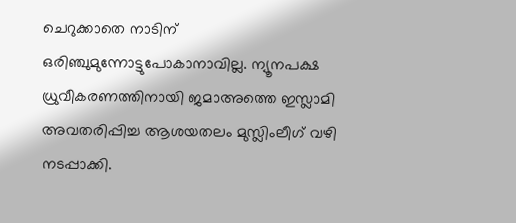ചെറുക്കാതെ നാടിന്‌ ഒരിഞ്ചുമുന്നോട്ടുപോകാനാവില്ല. ന്യൂനപക്ഷ ധ്രുവീകരണത്തിനായി ജമാഅത്തെ ഇസ്ലാമി അവതരിപ്പിച്ച ആശയതലം മുസ്ലിംലീഗ്‌ വഴി നടപ്പാക്കി.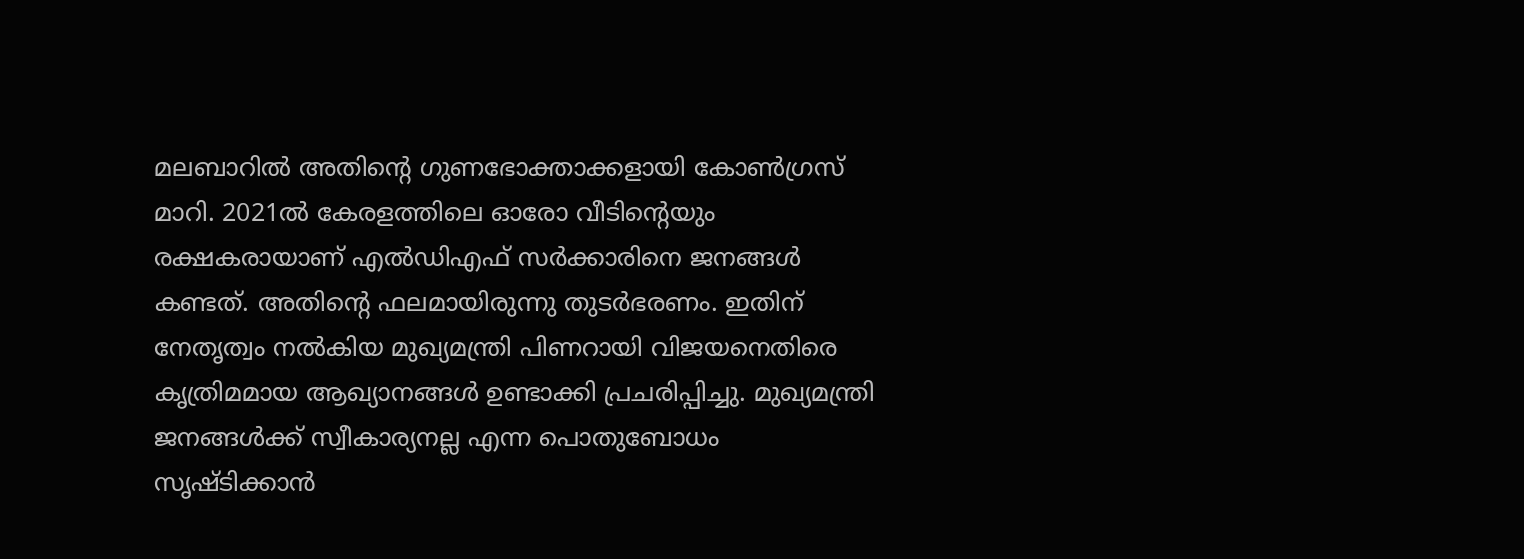മലബാറിൽ അതിന്റെ ഗുണഭോക്താക്കളായി കോൺഗ്രസ്‌ മാറി. 2021ൽ കേരളത്തിലെ ഓരോ വീടിന്റെയും രക്ഷകരായാണ്‌ എൽഡിഎഫ്‌ സർക്കാരിനെ ജനങ്ങൾ കണ്ടത്‌. അതിന്റെ ഫലമായിരുന്നു തുടർഭരണം. ഇതിന്‌ നേതൃത്വം നൽകിയ മുഖ്യമന്ത്രി പിണറായി വിജയനെതിരെ കൃത്രിമമായ ആഖ്യാനങ്ങൾ ഉണ്ടാക്കി പ്രചരിപ്പിച്ചു. മുഖ്യമന്ത്രി ജനങ്ങൾക്ക്‌ സ്വീകാര്യനല്ല എന്ന പൊതുബോധം സൃഷ്ടിക്കാൻ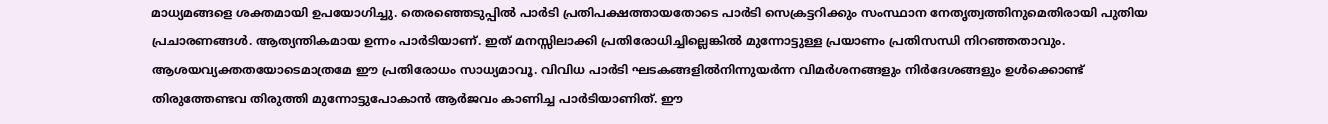മാധ്യമങ്ങളെ ശക്തമായി ഉപയോഗിച്ചു. തെരഞ്ഞെടുപ്പിൽ പാർടി പ്രതിപക്ഷത്തായതോടെ പാർടി സെക്രട്ടറിക്കും സംസ്ഥാന നേതൃത്വത്തിനുമെതിരായി പുതിയ പ്രചാരണങ്ങൾ. ആത്യന്തികമായ ഉന്നം പാർടിയാണ്‌. ഇ‍ത്‌ മനസ്സിലാക്കി പ്രതിരോധിച്ചില്ലെങ്കിൽ മുന്നോട്ടുള്ള പ്രയാണം പ്രതിസന്ധി നിറഞ്ഞതാവും. ആശയവ്യക്തതയോടെമാത്രമേ ഇ‍ൗ പ്രതിരോധം സാധ്യമാവ‍‍ൂ. വിവിധ പാർടി ഘടകങ്ങളിൽനിന്നുയർന്ന വിമർശനങ്ങളും നിർദേശങ്ങളും ഉൾക്കൊണ്ട്‌ തിരുത്തേണ്ടവ തിരുത്തി മുന്നോട്ടുപോകാൻ ആർജവം കാണിച്ച പാർടിയാണിത്‌. ഇ‍ൗ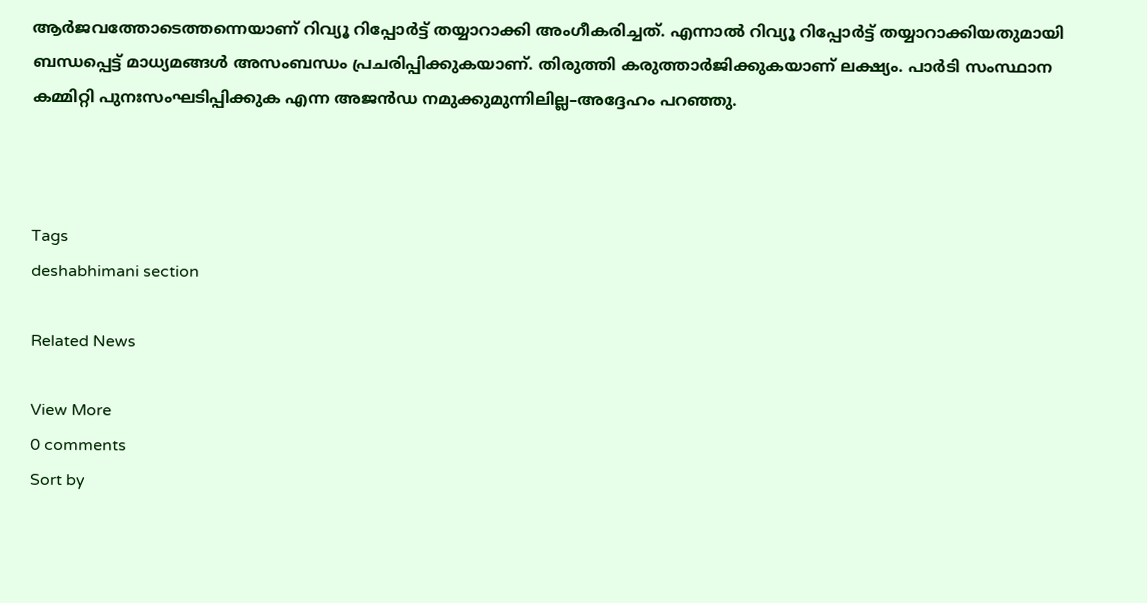ആർജവത്തോടെത്തന്നെയാണ്‌ റിവ്യൂ റിപ്പോർട്ട്‌ തയ്യാറാക്കി അംഗീകരിച്ചത്‌. എന്നാൽ റിവ്യൂ റിപ്പോർട്ട്‌ തയ്യാറാക്കിയതുമായി ബന്ധപ്പെട്ട്‌ മാധ്യമങ്ങൾ അസംബന്ധം പ്രചരിപ്പിക്കുകയാണ്‌. തിരുത്തി കരുത്താർജിക്കുകയാണ്‌ ലക്ഷ്യം. പാർടി സംസ്ഥാന കമ്മിറ്റി പുനഃസംഘടിപ്പിക്കുക എന്ന അജൻഡ നമുക്കുമുന്നിലില്ല–അദ്ദേഹം പറഞ്ഞു.



Tags
deshabhimani section

Related News

View More
0 comments
Sort by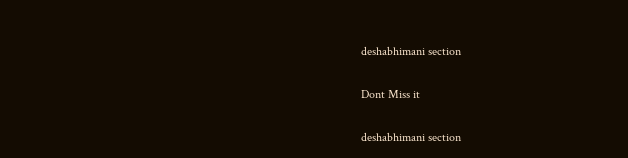deshabhimani section

Dont Miss it

deshabhimani section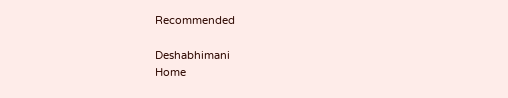Recommended

Deshabhimani
Home